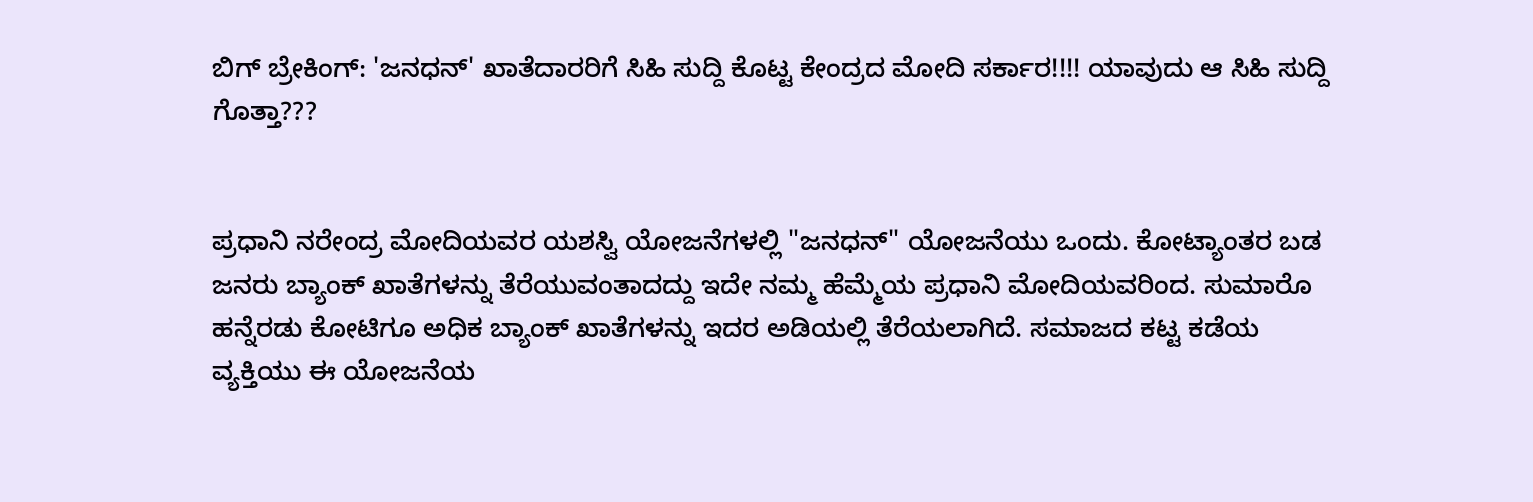ಬಿಗ್ ಬ್ರ‍ೇಕಿಂಗ್: 'ಜನಧನ್' ಖಾತೆದಾರರಿಗೆ ಸಿಹಿ ಸುದ್ದಿ ಕೊಟ್ಟ ಕೇಂದ್ರದ ಮೋದಿ ಸರ್ಕಾರ!!!! ಯಾವುದು ಆ ಸಿಹಿ ಸುದ್ದಿ ಗೊತ್ತಾ???


ಪ್ರಧಾನಿ ನರೇಂದ್ರ ಮೋದಿಯವರ ಯಶಸ್ವಿ ಯೋಜನೆಗಳಲ್ಲಿ "ಜನಧನ್" ಯೋಜನೆಯು ಒಂದು. ಕೋಟ್ಯಾಂತರ ಬಡ ಜನರು ಬ್ಯಾಂಕ್ ಖಾತೆಗಳನ್ನು ತೆರೆಯುವಂತಾದದ್ದು ಇದೇ ನಮ್ಮ ಹೆಮ್ಮೆಯ ಪ್ರಧಾನಿ ಮೋದಿಯವರಿಂದ. ಸುಮಾರೊ ಹನ್ನೆರಡು ಕೋಟಿಗೂ ಅಧಿಕ ಬ್ಯಾಂಕ್ ಖಾತೆಗಳನ್ನು ಇದರ ಅಡಿಯಲ್ಲಿ ತೆರೆಯಲಾಗಿದೆ. ಸಮಾಜದ ಕಟ್ಟ ಕಡೆಯ ವ್ಯಕ್ತಿಯು ಈ ಯೋಜನೆಯ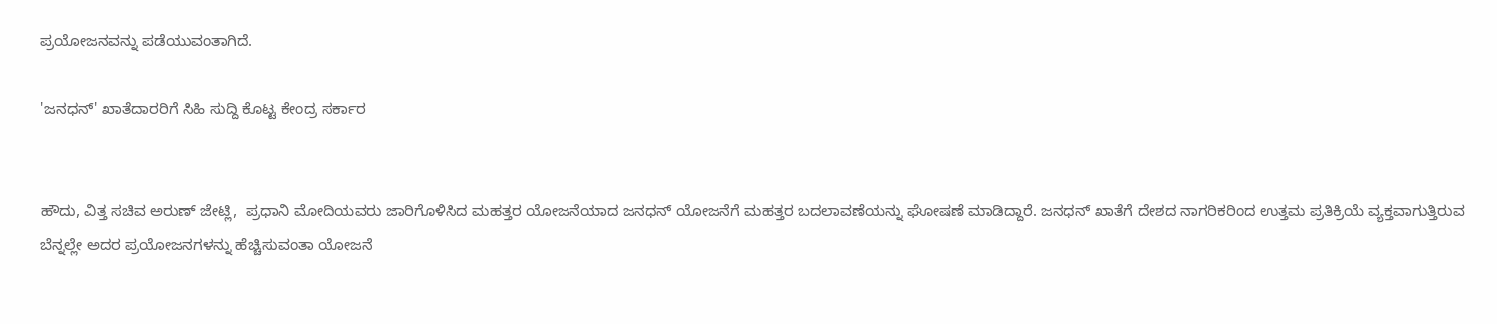ಪ್ರಯೋಜನವನ್ನು ಪಡೆಯುವಂತಾಗಿದೆ.

'ಜನಧನ್' ಖಾತೆದಾರರಿಗೆ ಸಿಹಿ ಸುದ್ದಿ ಕೊಟ್ಟ ಕೇಂದ್ರ ಸರ್ಕಾರ


ಹೌದು, ವಿತ್ತ ಸಚಿವ ಅರುಣ್ ಜೇಟ್ಲಿ,  ಪ್ರಧಾನಿ ಮೋದಿಯವರು ಜಾರಿಗೊಳಿಸಿದ ಮಹತ್ತರ ಯೋಜನೆಯಾದ ಜನಧನ್ ಯೋಜನೆಗೆ ಮಹತ್ತರ ಬದಲಾವಣೆಯನ್ನು ಘೋಷಣೆ ಮಾಡಿದ್ದಾರೆ. ಜನಧನ್ ಖಾತೆಗೆ ದೇಶದ ನಾಗರಿಕರಿಂದ ಉತ್ತಮ ಪ್ರತಿಕ್ರಿಯೆ ವ್ಯಕ್ತವಾಗುತ್ತಿರುವ ಬೆನ್ನಲ್ಲೇ ಅದರ ಪ್ರಯೋಜನಗಳನ್ನು ಹೆಚ್ಚಿಸುವಂತಾ ಯೋಜನೆ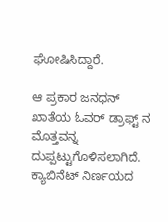ಘೋಷಿಸಿದ್ದಾರೆ.

ಆ ಪ್ರಕಾರ ಜನಧನ್ ಖಾತೆಯ ಓವರ್ ಡ್ರಾಫ್ಟ್ ನ ಮೊತ್ತವನ್ನ ದುಪ್ಪಟ್ಟುಗೊಳಿಸಲಾಗಿದೆ. ಕ್ಯಾಬಿನೆಟ್ ನಿರ್ಣಯದ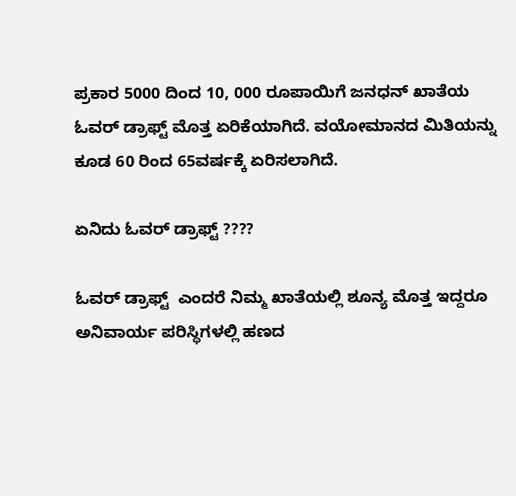ಪ್ರಕಾರ 5000 ದಿಂದ 10, 000 ರೂಪಾಯಿಗೆ ಜನಧನ್ ಖಾತೆಯ ಓವರ್ ಡ್ರಾಫ್ಟ್ ಮೊತ್ತ ಏರಿಕೆಯಾಗಿದೆ. ವಯೋಮಾನದ ಮಿತಿಯನ್ನು ಕೂಡ 60 ರಿಂದ 65ವರ್ಷಕ್ಕೆ ಏರಿಸಲಾಗಿದೆ.

ಏನಿದು ಓವರ್ ಡ್ರಾಫ್ಟ್ ????

ಓವರ್ ಡ್ರಾಫ್ಟ್  ಎಂದರೆ ನಿಮ್ಮ ಖಾತೆಯಲ್ಲಿ ಶೂನ್ಯ ಮೊತ್ತ ಇದ್ದರೂ ಅನಿವಾರ್ಯ ಪರಿಸ್ಥಿಗಳಲ್ಲಿ ಹಣದ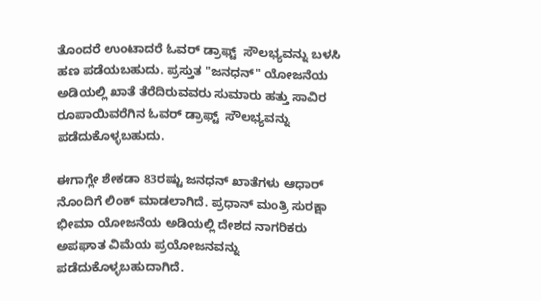ತೊಂದರೆ ಉಂಟಾದರೆ ಓವರ್ ಡ್ರಾಫ್ಟ್  ಸೌಲಭ್ಯವನ್ನು ಬಳಸಿ ಹಣ ಪಡೆಯಬಹುದು. ಪ್ರಸ್ತುತ "ಜನಧನ್" ಯೋಜನೆಯ ಅಡಿಯಲ್ಲಿ ಖಾತೆ ತೆರೆದಿರುವವರು ಸುಮಾರು ಹತ್ತು ಸಾವಿರ ರೂಪಾಯಿವರೆಗಿನ ಓವರ್ ಡ್ರಾಫ್ಟ್  ಸೌಲಭ್ಯವನ್ನು ಪಡೆದುಕೊಳ್ಳಬಹುದು.

ಈಗಾಗ್ಲೇ ಶೇಕಡಾ 83ರಷ್ಟು ಜನಧನ್ ಖಾತೆಗಳು ಆಧಾರ್ ನೊಂದಿಗೆ ಲಿಂಕ್ ಮಾಡಲಾಗಿದೆ. ಪ್ರಧಾನ್ ಮಂತ್ರಿ ಸುರಕ್ಷಾ ಭೀಮಾ ಯೋಜನೆಯ ಅಡಿಯಲ್ಲಿ ದೇಶದ ನಾಗರಿಕರು ಅಪಘಾತ ವಿಮೆಯ ಪ್ರಯೋಜನವನ್ನು ಪಡೆದುಕೊಳ್ಳಬಹುದಾಗಿದೆ.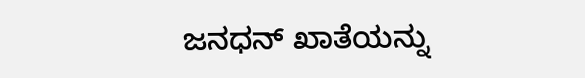ಜನಧನ್ ಖಾತೆಯನ್ನು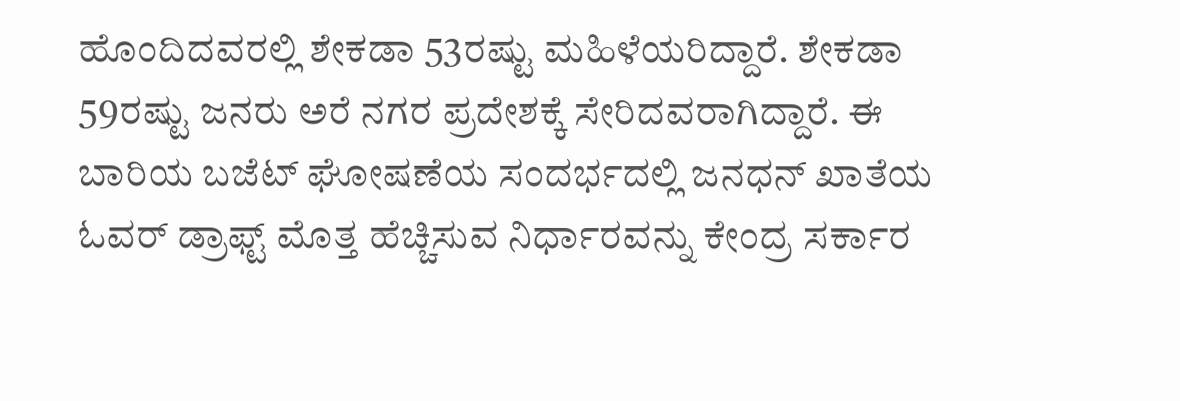ಹೊಂದಿದವರಲ್ಲಿ ಶೇಕಡಾ 53ರಷ್ಟು ಮಹಿಳೆಯರಿದ್ದಾರೆ. ಶೇಕಡಾ 59ರಷ್ಟು ಜನರು ಅರೆ ನಗರ ಪ್ರದೇಶಕ್ಕೆ ಸೇರಿದವರಾಗಿದ್ದಾರೆ. ಈ ಬಾರಿಯ ಬಜೆಟ್ ಘೋಷಣೆಯ ಸಂದರ್ಭದಲ್ಲಿ ಜನಧನ್ ಖಾತೆಯ ಓವರ್ ಡ್ರಾಫ್ಟ್ ಮೊತ್ತ ಹೆಚ್ಚಿಸುವ ನಿರ್ಧಾರವನ್ನು ಕೇಂದ್ರ ಸರ್ಕಾರ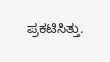ಪ್ರಕಟಿಸಿತ್ತು.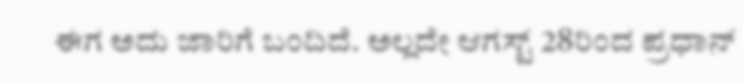ಈಗ ಅದು ಜಾರಿಗೆ ಬಂದಿದೆ. ಅಲ್ಲದೇ ಆಗಸ್ಟ್ 28ರಿಂದ ಪ್ರಧಾನ್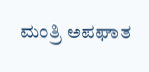ಮಂತ್ರಿ ಅಪಘಾತ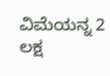ವಿಮೆಯನ್ನ 2 ಲಕ್ಷ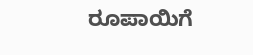ರೂಪಾಯಿಗೆ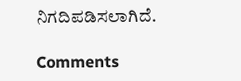ನಿಗದಿಪಡಿಸಲಾಗಿದೆ.

Comments